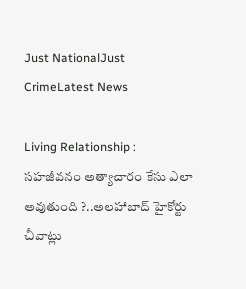Just NationalJust CrimeLatest News

Living Relationship : సహజీవనం అత్యాచారం కేసు ఎలా అవుతుంది ?..అలహాబాద్ హైకోర్టు చీవాట్లు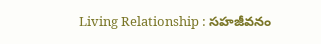Living Relationship : సహజీవనం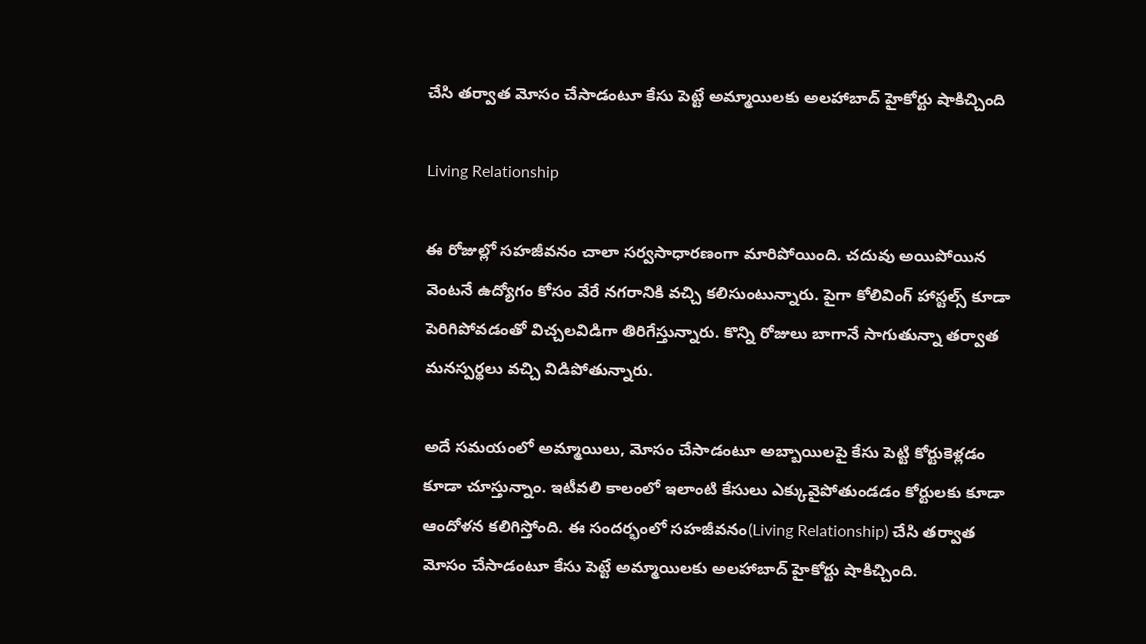చేసి తర్వాత మోసం చేసాడంటూ కేసు పెట్టే అమ్మాయిలకు అలహాబాద్ హైకోర్టు షాకిచ్చింది

Living Relationship

ఈ రోజుల్లో సహజీవనం చాలా సర్వసాధారణంగా మారిపోయింది. చదువు అయిపోయిన వెంటనే ఉద్యోగం కోసం వేరే నగరానికి వచ్చి కలిసుంటున్నారు. పైగా కోలివింగ్ హాస్టల్స్ కూడా పెరిగిపోవడంతో విచ్చలవిడిగా తిరిగేస్తున్నారు. కొన్ని రోజులు బాగానే సాగుతున్నా తర్వాత మనస్పర్థలు వచ్చి విడిపోతున్నారు.

అదే సమయంలో అమ్మాయిలు, మోసం చేసాడంటూ అబ్బాయిలపై కేసు పెట్టి కోర్టుకెళ్లడం కూడా చూస్తున్నాం. ఇటీవలి కాలంలో ఇలాంటి కేసులు ఎక్కువైపోతుండడం కోర్టులకు కూడా ఆందోళన కలిగిస్తోంది. ఈ సందర్భంలో సహజీవనం(Living Relationship) చేసి తర్వాత మోసం చేసాడంటూ కేసు పెట్టే అమ్మాయిలకు అలహాబాద్ హైకోర్టు షాకిచ్చింది.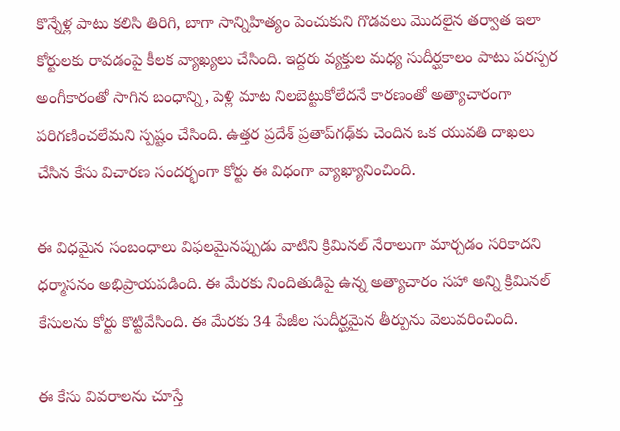కొన్నేళ్ల పాటు కలిసి తిరిగి, బాగా సాన్నిహిత్యం పెంచుకుని గొడవలు మొదలైన తర్వాత ఇలా కోర్టులకు రావడంపై కీలక వ్యాఖ్యలు చేసింది. ఇద్దరు వ్యక్తుల మధ్య సుదీర్ఘకాలం పాటు పరస్పర అంగీకారంతో సాగిన బంధాన్ని, పెళ్లి మాట నిలబెట్టుకోలేదనే కారణంతో అత్యాచారంగా పరిగణించలేమని స్పష్టం చేసింది. ఉత్తర ప్రదేశ్ ప్రతాప్‌గఢ్‌కు చెందిన ఒక యువతి దాఖలు చేసిన కేసు విచారణ సందర్భంగా కోర్టు ఈ విధంగా వ్యాఖ్యానించింది.

ఈ విధమైన సంబంధాలు విఫలమైనప్పుడు వాటిని క్రిమినల్ నేరాలుగా మార్చడం సరికాదని ధర్మాసనం అభిప్రాయపడింది. ఈ మేరకు నిందితుడిపై ఉన్న అత్యాచారం సహా అన్ని క్రిమినల్ కేసులను కోర్టు కొట్టివేసింది. ఈ మేరకు 34 పేజీల సుదీర్ఘమైన తీర్పును వెలువరించింది.

ఈ కేసు వివరాలను చూస్తే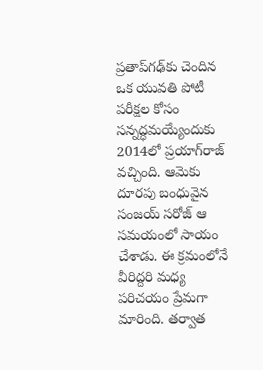ప్రతాప్‌గఢ్‌కు చెందిన ఒక యువతి పోటీ పరీక్షల కోసం సన్నద్ధమయ్యేందుకు 2014లో ప్రయాగ్‌రాజ్ వచ్చింది. ఆమెకు దూరపు బంధువైన సంజయ్ సరోజ్ ఆ సమయంలో సాయం చేశాడు. ఈ క్రమంలోనే వీరిద్దరి మధ్య పరిచయం ప్రేమగా మారింది. తర్వాత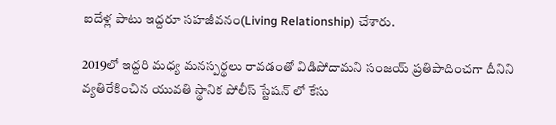ఐదేళ్ల పాటు ఇద్దరూ సహజీవనం(Living Relationship) చేశారు.

2019లో ఇద్దరి మధ్య మనస్పర్థలు రావడంతో విడిపోదామని సంజయ్ ప్రతిపాదించగా దీనిని వ్యతిరేకించిన యువతి స్థానిక పోలీస్ స్టేషన్ లో కేసు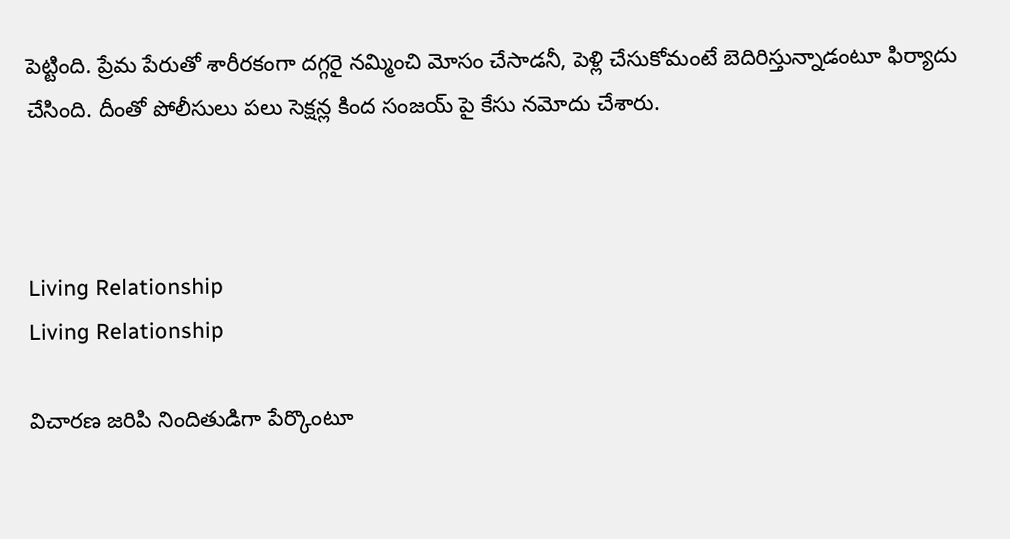పెట్టింది. ప్రేమ పేరుతో శారీరకంగా దగ్గరై నమ్మించి మోసం చేసాడనీ, పెళ్లి చేసుకోమంటే బెదిరిస్తున్నాడంటూ ఫిర్యాదు చేసింది. దీంతో పోలీసులు పలు సెక్షన్ల కింద సంజయ్ పై కేసు నమోదు చేశారు.



Living Relationship
Living Relationship

విచారణ జరిపి నిందితుడిగా పేర్కొంటూ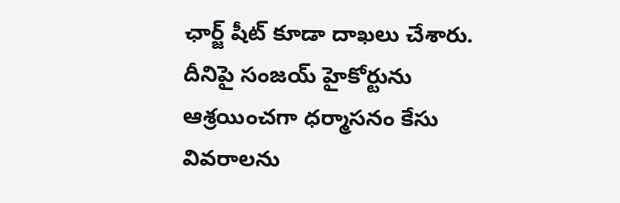ఛార్జ్ షీట్ కూడా దాఖలు చేశారు. దీనిపై సంజయ్ హైకోర్టును ఆశ్రయించగా ధర్మాసనం కేసు వివరాలను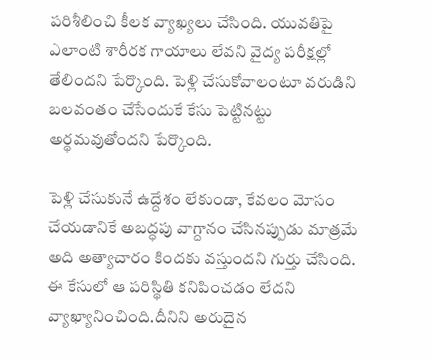పరిశీలించి కీలక వ్యాఖ్యలు చేసింది. యువతిపై ఎలాంటి శారీరక గాయాలు లేవని వైద్య పరీక్షల్లో తేలిందని పేర్కొంది. పెళ్లి చేసుకోవాలంటూ వరుడిని బలవంతం చేసేందుకే కేసు పెట్టినట్టు అర్థమవుతోందని పేర్కొంది.

పెళ్లి చేసుకునే ఉద్దేశం లేకుండా, కేవలం మోసం చేయడానికే అబద్ధపు వాగ్దానం చేసినప్పుడు మాత్రమే అది అత్యాచారం కిందకు వస్తుందని గుర్తు చేసింది. ఈ కేసులో ఆ పరిస్థితి కనిపించడం లేదని వ్యాఖ్యానించింది.దీనిని అరుదైన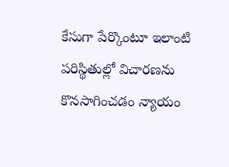కేసుగా పేర్కొంటూ ఇలాంటి పరిస్థితుల్లో విచారణను కొనసాగించడం న్యాయం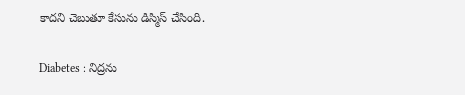కాదని చెబుతూ కేసును డిస్మిస్ చేసింది.

Diabetes : నిద్రను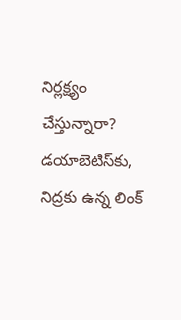నిర్లక్ష్యం చేస్తున్నారా? డయాబెటిస్‌కు, నిద్రకు ఉన్న లింక్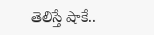తెలిస్తే షాకే..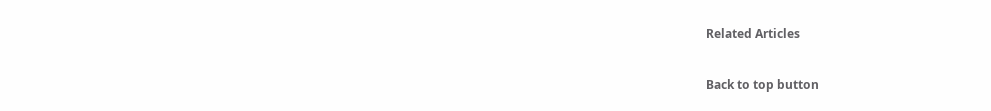Related Articles

Back to top button